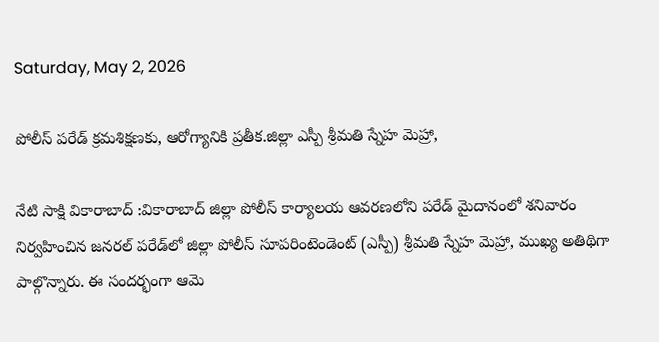Saturday, May 2, 2026

పోలీస్ పరేడ్ క్రమశిక్షణకు, ఆరోగ్యానికి ప్రతీక.జిల్లా ఎస్పీ శ్రీమతి స్నేహ మెహ్రా,

నేటి సాక్షి వికారాబాద్ :వికారాబాద్ జిల్లా పోలీస్ కార్యాలయ ఆవరణలోని పరేడ్ మైదానంలో శనివారం నిర్వహించిన జనరల్ పరేడ్‌లో జిల్లా పోలీస్ సూపరింటెండెంట్ (ఎస్పీ) శ్రీమతి స్నేహ మెహ్రా, ముఖ్య అతిథిగా పాల్గొన్నారు. ఈ సందర్భంగా ఆమె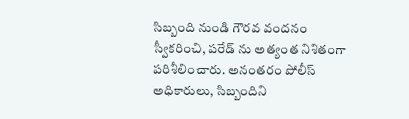సిబ్బంది నుండి గౌరవ వందనం స్వీకరించి, పరేడ్ ను అత్యంత నిశితంగా పరిశీలించారు. అనంతరం పోలీస్ అధికారులు, సిబ్బందిని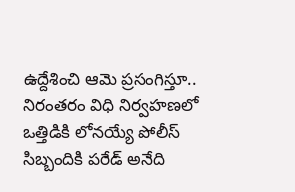ఉద్దేశించి ఆమె ప్రసంగిస్తూ.. నిరంతరం విధి నిర్వహణలో ఒత్తిడికి లోనయ్యే పోలీస్ సిబ్బందికి పరేడ్ అనేది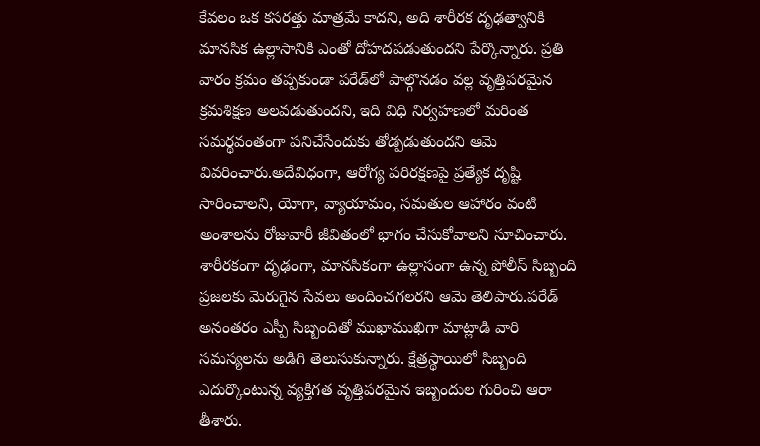కేవలం ఒక కసరత్తు మాత్రమే కాదని, అది శారీరక దృఢత్వానికి మానసిక ఉల్లాసానికి ఎంతో దోహదపడుతుందని పేర్కొన్నారు. ప్రతి వారం క్రమం తప్పకుండా పరేడ్‌లో పాల్గొనడం వల్ల వృత్తిపరమైన క్రమశిక్షణ అలవడుతుందని, ఇది విధి నిర్వహణలో మరింత సమర్థవంతంగా పనిచేసేందుకు తోడ్పడుతుందని ఆమె వివరించారు.అదేవిధంగా, ఆరోగ్య పరిరక్షణపై ప్రత్యేక దృష్టి సారించాలని, యోగా, వ్యాయామం, సమతుల ఆహారం వంటి అంశాలను రోజువారీ జీవితంలో భాగం చేసుకోవాలని సూచించారు. శారీరకంగా దృఢంగా, మానసికంగా ఉల్లాసంగా ఉన్న పోలీస్ సిబ్బంది ప్రజలకు మెరుగైన సేవలు అందించగలరని ఆమె తెలిపారు.పరేడ్ అనంతరం ఎస్పీ సిబ్బందితో ముఖాముఖిగా మాట్లాడి వారి సమస్యలను అడిగి తెలుసుకున్నారు. క్షేత్రస్థాయిలో సిబ్బంది ఎదుర్కొంటున్న వ్యక్తిగత వృత్తిపరమైన ఇబ్బందుల గురించి ఆరా తీశారు.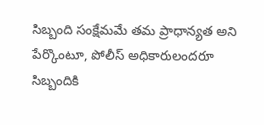సిబ్బంది సంక్షేమమే తమ ప్రాధాన్యత అని పేర్కొంటూ, పోలీస్ అధికారులందరూ సిబ్బందికి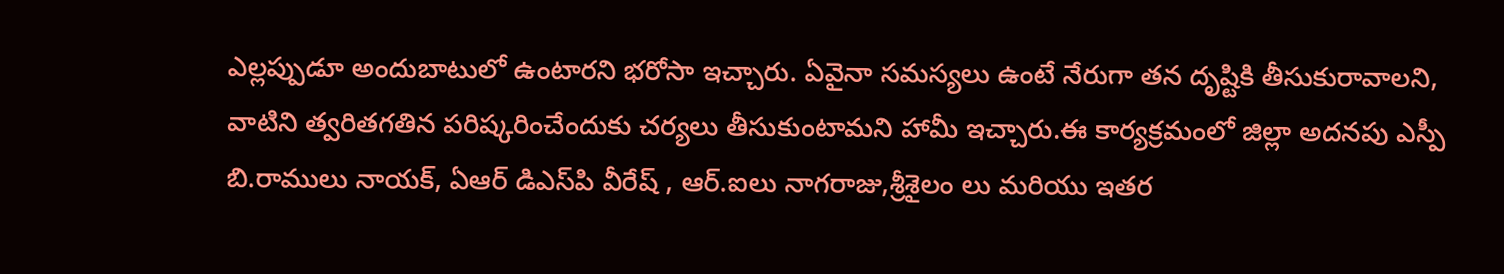ఎల్లప్పుడూ అందుబాటులో ఉంటారని భరోసా ఇచ్చారు. ఏవైనా సమస్యలు ఉంటే నేరుగా తన దృష్టికి తీసుకురావాలని, వాటిని త్వరితగతిన పరిష్కరించేందుకు చర్యలు తీసుకుంటామని హామీ ఇచ్చారు.ఈ కార్యక్రమంలో జిల్లా అదనపు ఎస్పీ బి‌.రాములు నాయక్, ఏ‌ఆర్ డి‌ఎస్‌పి వీరేష్ , ఆర్.ఐలు నాగరాజు,శ్రీశైలం లు మరియు ఇతర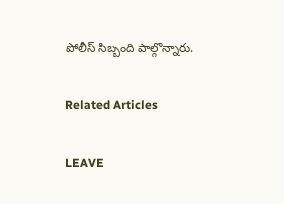పోలీస్ సిబ్బంది పాల్గొన్నారు.

Related Articles

LEAVE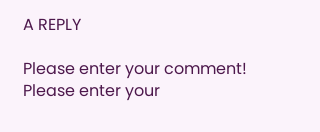A REPLY

Please enter your comment!
Please enter your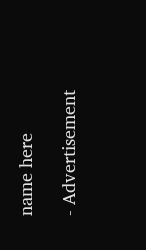name here

- Advertisement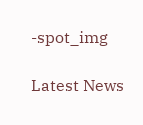-spot_img

Latest News